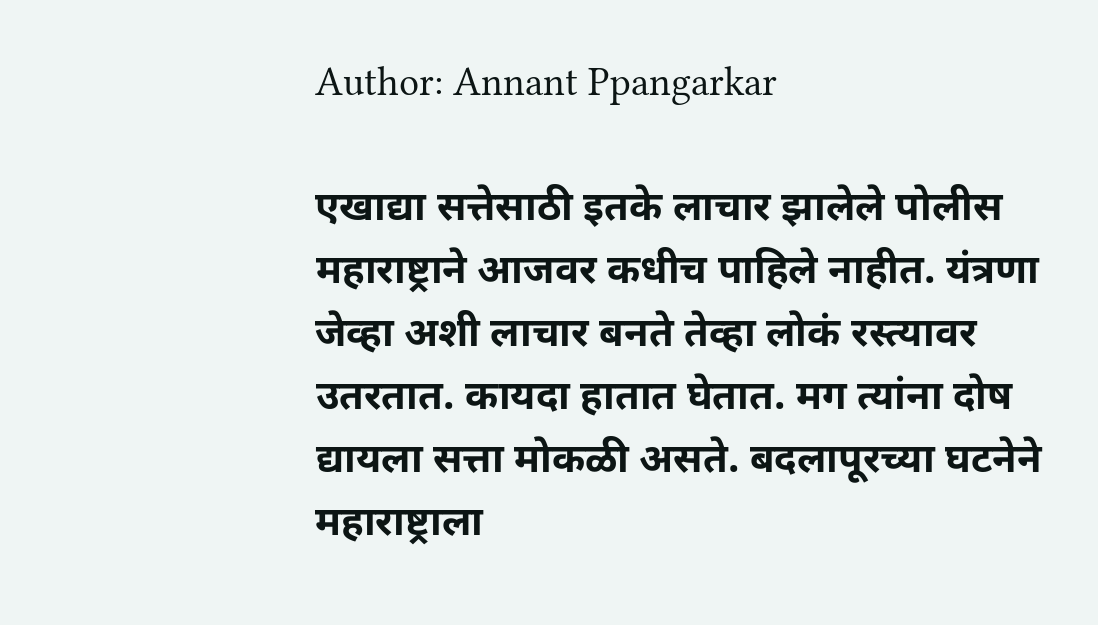Author: Annant Ppangarkar

एखाद्या सत्तेसाठी इतके लाचार झालेले पोलीस महाराष्ट्राने आजवर कधीच पाहिले नाहीत. यंत्रणा जेव्हा अशी लाचार बनते तेव्हा लोकं रस्त्यावर उतरतात. कायदा हातात घेतात. मग त्यांना दोष द्यायला सत्ता मोकळी असते. बदलापूरच्या घटनेने महाराष्ट्राला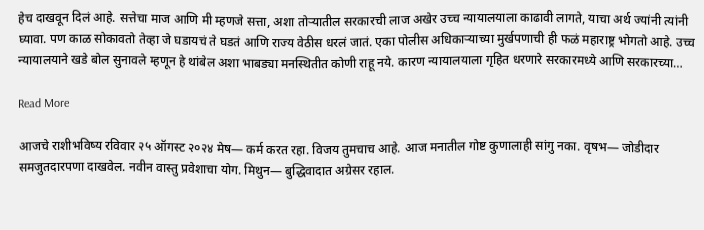हेच दाखवून दिलं आहे. सत्तेचा माज आणि मी म्हणजे सत्ता, अशा तोर्‍यातील सरकारची लाज अखेर उच्च न्यायालयाला काढावी लागते, याचा अर्थ ज्यांनी त्यांनी घ्यावा. पण काळ सोकावतो तेव्हा जे घडायचं ते घडतं आणि राज्य वेठीस धरलं जातं. एका पोलीस अधिकार्‍याच्या मुर्खपणाची ही फळं महाराष्ट्र भोगतो आहे. उच्च न्यायालयाने खडे बोल सुनावले म्हणून हे थांबेल अशा भाबड्या मनस्थितीत कोणी राहू नये. कारण न्यायालयाला गृहित धरणारे सरकारमध्ये आणि सरकारच्या…

Read More

आजचे राशीभविष्य रविवार २५ ऑगस्ट २०२४ मेष— कर्म करत रहा. विजय तुमचाच आहे. आज मनातील गोष्ट कुणालाही सांगु नका. वृषभ— जोडीदार समजुतदारपणा दाखवेल. नवीन वास्तु प्रवेशाचा योग. मिथुन— बुद्धिवादात अग्रेसर रहाल.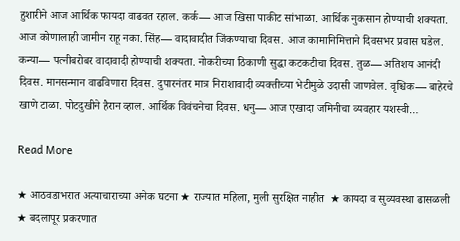हुशारीने आज आर्थिक फायदा वाढवत रहाल. कर्क— आज खिसा पाकीट सांभाळा. आर्थिक नुकसान होण्याची शक्यता. आज कोणालाही जामीन राहू नका. सिंह— वादावादीत जिंकण्याचा दिवस. आज कामानिमित्ताने दिवसभर प्रवास घडेल. कन्या— पत्नीबरोबर वादावादी होण्याची शक्यता. नोकरीच्या ठिकाणी सुद्धा कटकटीचा दिवस. तुळ— अतिशय आनंदी दिवस. मानसन्मान वाढविणारा दिवस. दुपारनंतर मात्र निराशावादी व्यक्तीच्या भेटीमुळे उदासी जाणवेल. वृश्चिक— बाहेरचे खाणे टाळा. पोटदुखीने हैरान व्हाल. आर्थिक विवंचनेचा दिवस. धनु— आज एखादा जमिनीचा व्यवहार यशस्वी…

Read More

★ आठवडाभरात अत्याचाराच्या अनेक घटना ★ राज्यात महिला, मुली सुरक्षित नाहीत  ★ कायदा व सुव्यवस्था ढासळली  ★ बदलापूर प्रकरणात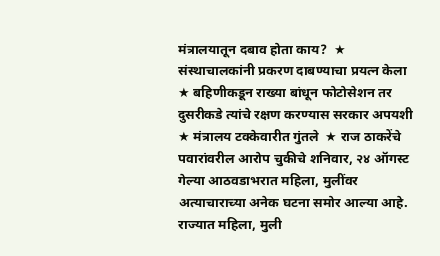मंत्रालयातून दबाव होता काय?  ★ संस्थाचालकांनी प्रकरण दाबण्याचा प्रयत्न केला  ★ बहिणीकडून राख्या बांधून फोटोसेशन तर दुसरीकडे त्यांचे रक्षण करण्यास सरकार अपयशी  ★ मंत्रालय टक्केवारीत गुंतले  ★ राज ठाकरेंचे पवारांवरील आरोप चुकीचे शनिवार, २४ ऑगस्ट  गेल्या आठवडाभरात महिला, मुलींवर अत्याचाराच्या अनेक घटना समोर आल्या आहे. राज्यात महिला, मुली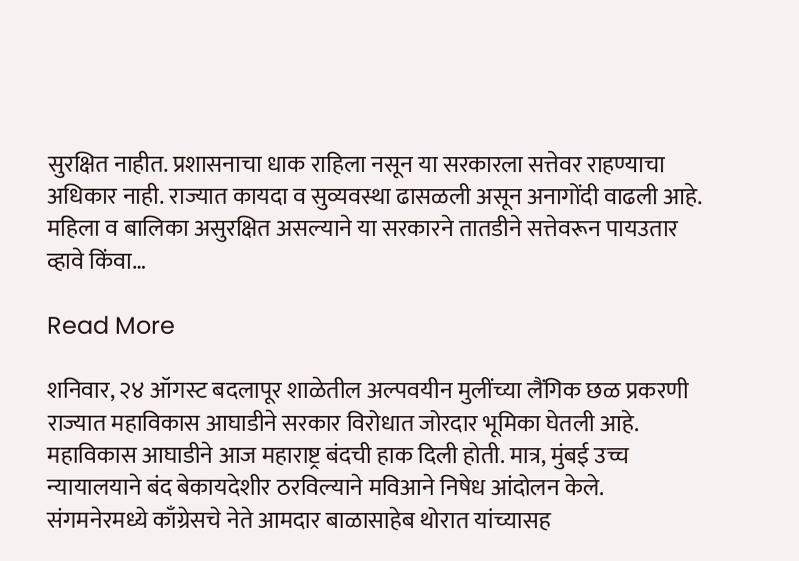सुरक्षित नाहीत. प्रशासनाचा धाक राहिला नसून या सरकारला सत्तेवर राहण्याचा अधिकार नाही. राज्यात कायदा व सुव्यवस्था ढासळली असून अनागोंदी वाढली आहे. महिला व बालिका असुरक्षित असल्याने या सरकारने तातडीने सत्तेवरून पायउतार व्हावे किंवा…

Read More

शनिवार, २४ ऑगस्ट बदलापूर शाळेतील अल्पवयीन मुलींच्या लैंगिक छळ प्रकरणी राज्यात महाविकास आघाडीने सरकार विरोधात जोरदार भूमिका घेतली आहे. महाविकास आघाडीने आज महाराष्ट्र बंदची हाक दिली होती. मात्र, मुंबई उच्च न्यायालयाने बंद बेकायदेशीर ठरविल्याने मविआने निषेध आंदोलन केले. संगमनेरमध्ये काँग्रेसचे नेते आमदार बाळासाहेब थोरात यांच्यासह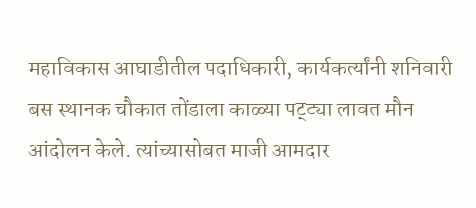महाविकास आघाडीतील पदाधिकारी, कार्यकर्त्यांनी शनिवारी बस स्थानक चौकात तोंडाला काळ्या पट्ट्या लावत मौन आंदोलन केले. त्यांच्यासोबत माजी आमदार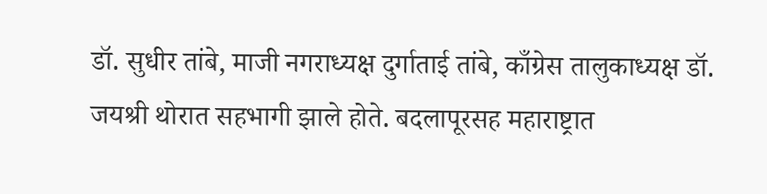डॉ. सुधीर तांबे, माजी नगराध्यक्ष दुर्गाताई तांबे, काँग्रेस तालुकाध्यक्ष डॉ. जयश्री थोरात सहभागी झाले होते. बदलापूरसह महाराष्ट्रात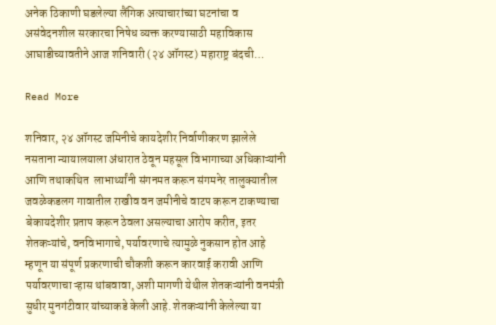अनेक ठिकाणी घडलेल्या लैंगिक अत्याचारांच्या घटनांचा व असंवेदनशील सरकारचा निषेध व्यक्त करण्यासाठी महाविकास आघाडीच्यावतीने आज शनिवारी (२४ ऑगस्ट) महाराष्ट्र बंदची…

Read More

शनिवार, २४ ऑगस्ट जमिनीचे कायदेशीर निर्वाणीकरण झालेले  नसताना न्यायालयाला अंधारात ठेवून महसूल विभागाच्या अधिकाऱ्यांनी आणि तथाकथित  लाभार्थ्यांनी संगनमत करून संगमनेर तालुक्यातील जवळेकडलग गावातील राखीव वन जमीनीचे वाटप करून टाकण्याचा बेकायदेशीर प्रताप करून ठेवला असल्याचा आरोप करीत, इतर शेतकऱ्यांचे, वनविभागाचे, पर्यावरणाचे त्यामुळे नुकसान होत आहे म्हणून या संपूर्ण प्रकरणाची चौकशी करून कारवाई करावी आणि पर्यावरणाचा ऱ्हास थांबवावा, अशी मागणी येथील शेतकऱ्यांनी वनमंत्री सुधीर मुनगंटीवार यांच्याकडे केली आहे. शेतकऱ्यांनी केलेल्या या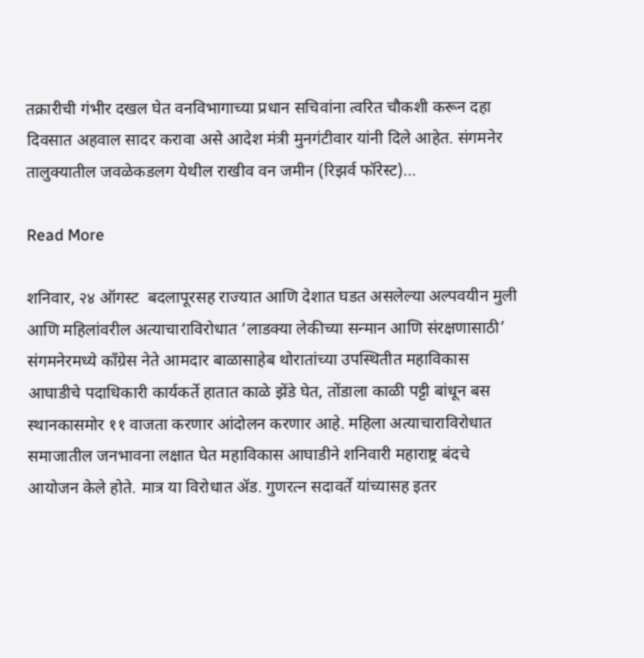तक्रारीची गंभीर दखल घेत वनविभागाच्या प्रधान सचिवांना त्वरित चौकशी करून दहा दिवसात अहवाल सादर करावा असे आदेश मंत्री मुनगंटीवार यांनी दिले आहेत. संगमनेर तालुक्यातील जवळेकडलग येथील राखीव वन जमीन (रिझर्व फॉरेस्ट)…

Read More

शनिवार, २४ ऑगस्ट  बदलापूरसह राज्यात आणि देशात घडत असलेल्या अल्पवयीन मुली आणि महिलांवरील अत्याचाराविरोधात ‘लाडक्या लेकीच्या सन्मान आणि संरक्षणासाठी’ संगमनेरमध्ये काँग्रेस नेते आमदार बाळासाहेब थोरातांच्या उपस्थितीत महाविकास आघाडीचे पदाधिकारी कार्यकर्ते हातात काळे झेंडे घेत, तोंडाला काळी पट्टी बांधून बस स्थानकासमोर ११ वाजता करणार आंदोलन करणार आहे. महिला अत्याचाराविरोधात समाजातील जनभावना लक्षात घेत महाविकास आघाडीने शनिवारी महाराष्ट्र बंदचे आयोजन केले होते. मात्र या विरोधात ॲड. गुणरत्न सदावर्ते यांच्यासह इतर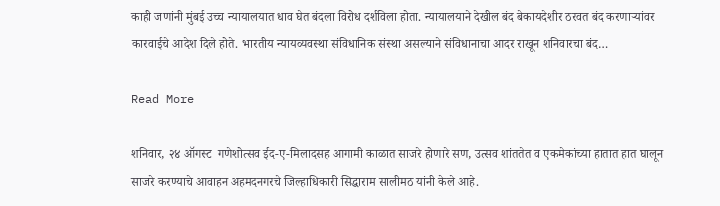काही जणांनी मुंबई उच्च न्यायालयात धाव घेत बंदला विरोध दर्शविला होता. न्यायालयाने देखील बंद बेकायदेशीर ठरवत बंद करणाऱ्यांवर कारवाईचे आदेश दिले होते. भारतीय न्यायव्यवस्था संविधानिक संस्था असल्याने संविधानाचा आदर राखून शनिवारचा बंद…

Read More

शनिवार, २४ ऑगस्ट  गणेशोत्सव ईद-ए-मिलादसह आगामी काळात साजरे होणारे सण, उत्सव शांततेत व एकमेकांच्या हातात हात घालून साजरे करण्याचे आवाहन अहमदनगरचे जिल्हाधिकारी सिद्धाराम सालीमठ यांनी केले आहे.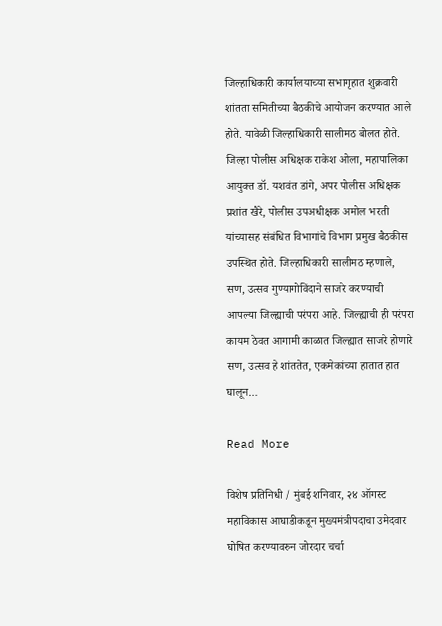जिल्‍हाधिकारी कार्यालयाच्या सभागृहात शुक्रवारी शांतता समितीच्या बैठकीचे आयोजन करण्यात आले होते. यावेळी जिल्हाधिकारी सालीमठ बोलत होते. जिल्‍हा पोलीस अधिक्षक राकेश ओला, म‍हापालिका आयुक्‍त डॉ. यशवंत डांगे, अपर पोलीस अधिक्षक प्रशांत खैरे, पोलीस उपअधीक्षक अमोल भरती यांच्यासह संबंधित विभागांचे विभाग प्रमुख बैठकीस उपस्थित होते. जिल्‍हाधिकारी सालीमठ म्‍हणाले, सण, उत्सव गुण्यागोविंदाने साजरे करण्याची आपल्या जिल्ह्याची परंपरा आहे. जिल्ह्याची ही परंपरा कायम ठेवत आगामी काळात जिल्ह्यात साजरे होणारे सण, उत्सव हे शांततेत, एकमेकांच्या हातात हात घालून…

Read More

विशेष प्रतिनिधी / मुंबई शनिवार, २४ ऑगस्ट महाविकास आघाडीकडून मुख्यमंत्रीपदाचा उमेदवार घोषित करण्यावरुन जोरदार चर्चा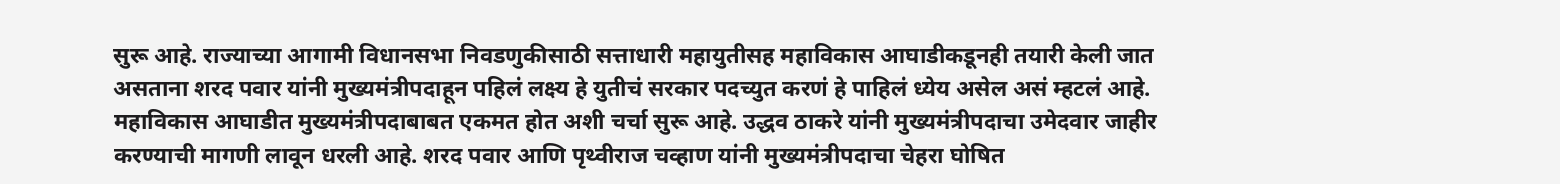सुरू आहे. राज्याच्या आगामी विधानसभा निवडणुकीसाठी सत्ताधारी महायुतीसह महाविकास आघाडीकडूनही तयारी केली जात असताना शरद पवार यांनी मुख्यमंत्रीपदाहून पहिलं लक्ष्य हे युतीचं सरकार पदच्युत करणं हे पाहिलं ध्येय असेल असं म्हटलं आहे. महाविकास आघाडीत मुख्यमंत्रीपदाबाबत एकमत होत अशी चर्चा सुरू आहे. उद्धव ठाकरे यांनी मुख्यमंत्रीपदाचा उमेदवार जाहीर करण्याची मागणी लावून धरली आहे. शरद पवार आणि पृथ्वीराज चव्हाण यांनी मुख्यमंत्रीपदाचा चेहरा घोषित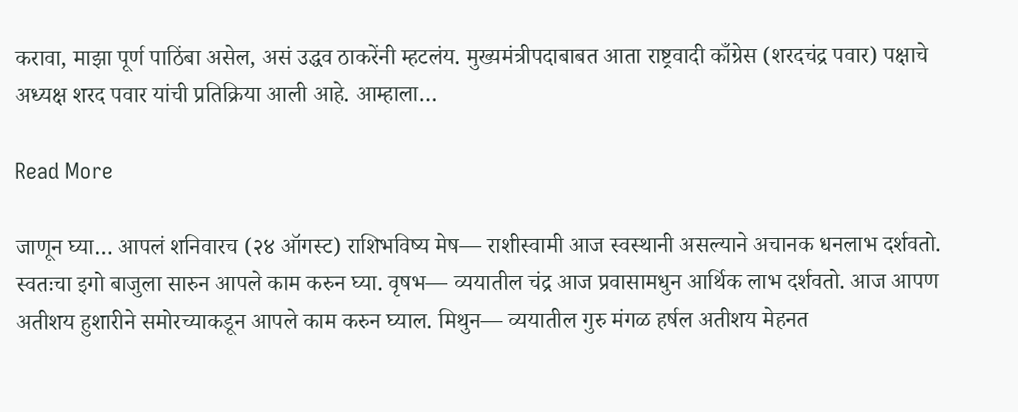करावा, माझा पूर्ण पाठिंबा असेल, असं उद्धव ठाकरेंनी म्हटलंय. मुख्यमंत्रीपदाबाबत आता राष्ट्रवादी काँग्रेस (शरदचंद्र पवार) पक्षाचे अध्यक्ष शरद पवार यांची प्रतिक्रिया आली आहे. आम्हाला…

Read More

जाणून घ्या… आपलं शनिवारच (२४ ऑगस्ट) राशिभविष्य मेष— राशीस्वामी आज स्वस्थानी असल्याने अचानक धनलाभ दर्शवतो. स्वतःचा इगो बाजुला सारुन आपले काम करुन घ्या. वृषभ— व्ययातील चंद्र आज प्रवासामधुन आर्थिक लाभ दर्शवतो. आज आपण अतीशय हुशारीने समोरच्याकडून आपले काम करुन घ्याल. मिथुन— व्ययातील गुरु मंगळ हर्षल अतीशय मेहनत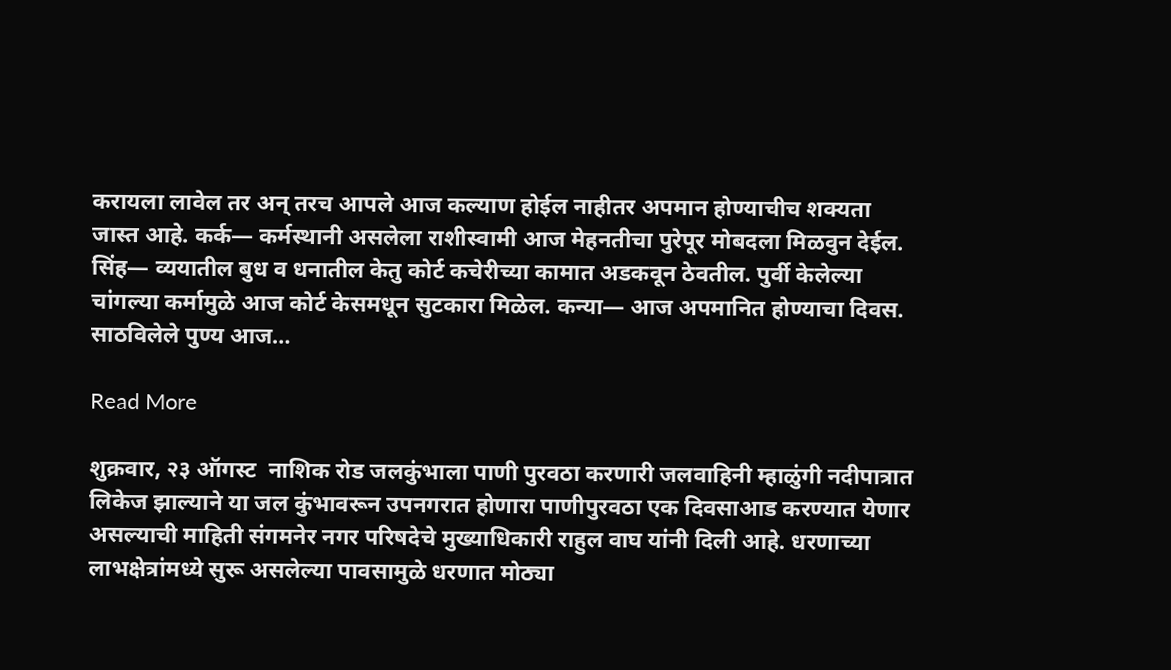करायला लावेल तर अन् तरच आपले आज कल्याण होईल नाहीतर अपमान होण्याचीच शक्यता जास्त आहे. कर्क— कर्मस्थानी असलेला राशीस्वामी आज मेहनतीचा पुरेपूर मोबदला मिळवुन देईल. सिंह— व्ययातील बुध व धनातील केतु कोर्ट कचेरीच्या कामात अडकवून ठेवतील. पुर्वी केलेल्या चांगल्या कर्मामुळे आज कोर्ट केसमधून सुटकारा मिळेल. कन्या— आज अपमानित होण्याचा दिवस. साठविलेले पुण्य आज…

Read More

शुक्रवार, २३ ऑगस्ट  नाशिक रोड जलकुंभाला पाणी पुरवठा करणारी जलवाहिनी म्हाळुंगी नदीपात्रात लिकेज झाल्याने या जल कुंभावरून उपनगरात होणारा पाणीपुरवठा एक दिवसाआड करण्यात येणार असल्याची माहिती संगमनेर नगर परिषदेचे मुख्याधिकारी राहुल वाघ यांनी दिली आहे. धरणाच्या लाभक्षेत्रांमध्ये सुरू असलेल्या पावसामुळे धरणात मोठ्या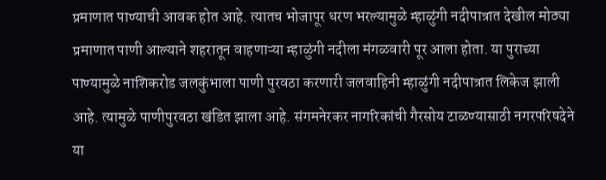प्रमाणात पाण्याची आवक होत आहे. त्यातच भोजापूर धरण भरल्यामुळे म्हाळुंगी नदीपात्रात देखील मोठ्या प्रमाणात पाणी आल्याने शहरातून वाहणाऱ्या म्हाळुंगी नदीला मंगळवारी पूर आला होता. या पुराच्या पाण्यामुळे नाशिकरोड जलकुंभाला पाणी पुरवठा करणारी जलवाहिनी म्हाळुंगी नदीपात्रात लिकेज झाली आहे. त्यामुळे पाणीपुरवठा खंडित झाला आहे. संगमनेरकर नागरिकांची गैरसोय टाळण्यासाठी नगरपरिषदेने या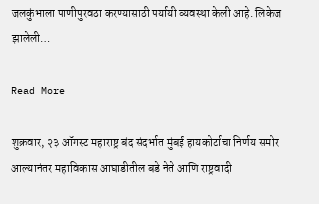जलकुंभाला पाणीपुरवठा करण्यासाठी पर्यायी व्यवस्था केली आहे. लिकेज झालेली…

Read More

शुक्रवार, २३ ऑगस्ट महाराष्ट्र बंद संदर्भात मुंबई हायकोर्टाचा निर्णय समोर आल्यानंतर महाविकास आघाडीतील बडे नेते आणि राष्ट्रवादी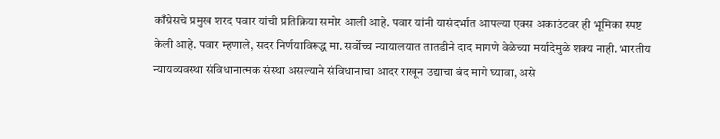काँग्रेसचे प्रमुख शरद पवार यांची प्रतिक्रिया समोर आली आहे. पवार यांनी यासंदर्भात आपल्या एक्स अकाउंटवर ही भूमिका स्पष्ट केली आहे. पवार म्हणाले, सदर निर्णयाविरूद्ध मा. सर्वोच्च न्यायालयात तातडीने दाद मागणे वेळेच्या मर्यादेमुळे शक्य नाही. भारतीय न्यायव्यवस्था संविधानात्मक संस्था असल्याने संविधानाचा आदर राखून उद्याचा बंद मागे घ्यावा, असे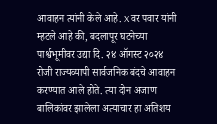आवाहन त्यांनी केले आहे. X वर पवार यांनी म्हटले आहे की, बदलापूर घटनेच्या पार्श्वभूमीवर उद्या दि. २४ ऑगस्ट २०२४ रोजी राज्यव्यापी सार्वजनिक बंदचे आवाहन करण्यात आले होते. त्या दोन अजाण बालिकांवर झालेला अत्याचार हा अतिशय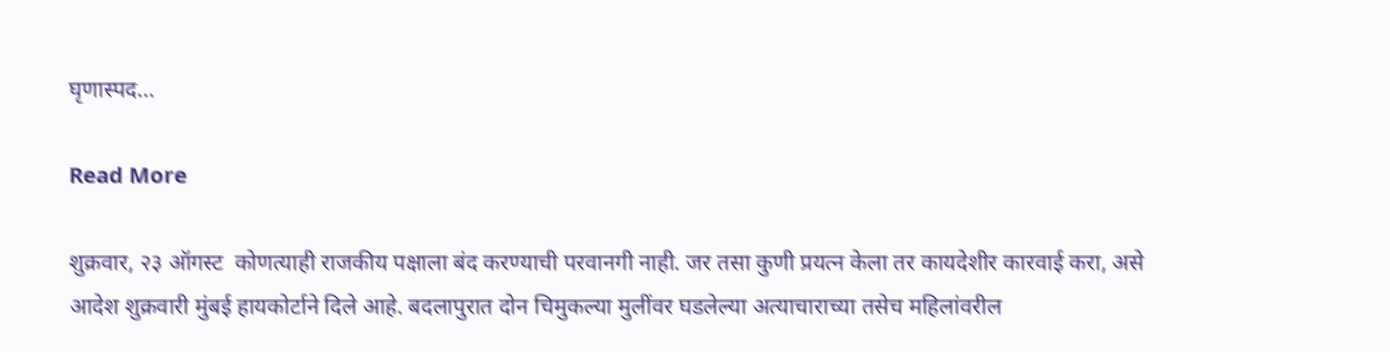घृणास्पद…

Read More

शुक्रवार, २३ ऑगस्ट  कोणत्याही राजकीय पक्षाला बंद करण्याची परवानगी नाही. जर तसा कुणी प्रयत्न केला तर कायदेशीर कारवाई करा, असे आदेश शुक्रवारी मुंबई हायकोर्टाने दिले आहे. बदलापुरात दोन चिमुकल्या मुलींवर घडलेल्या अत्याचाराच्या तसेच महिलांवरील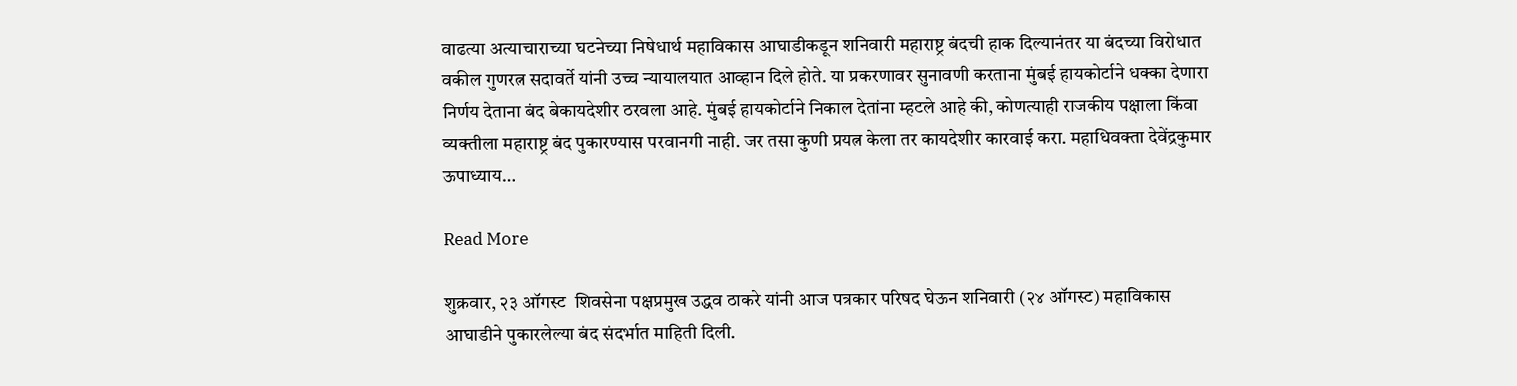वाढत्या अत्याचाराच्या घटनेच्या निषेधार्थ महाविकास आघाडीकडून शनिवारी महाराष्ट्र बंदची हाक दिल्यानंतर या बंदच्या विरोधात वकील गुणरत्न सदावर्ते यांनी उच्च न्यायालयात आव्हान दिले होते. या प्रकरणावर सुनावणी करताना मुंबई हायकोर्टाने धक्का देणारा निर्णय देताना बंद बेकायदेशीर ठरवला आहे. मुंबई हायकोर्टाने निकाल देतांना म्हटले आहे की, कोणत्याही राजकीय पक्षाला किंवा व्यक्तीला महाराष्ट्र बंद पुकारण्यास परवानगी नाही. जर तसा कुणी प्रयत्न केला तर कायदेशीर कारवाई करा. महाधिवक्ता देवेंद्रकुमार ऊपाध्याय…

Read More

शुक्रवार, २३ ऑगस्ट  शिवसेना पक्षप्रमुख उद्धव ठाकरे यांनी आज पत्रकार परिषद घेऊन शनिवारी (२४ ऑगस्ट) महाविकास आघाडीने पुकारलेल्या बंद संदर्भात माहिती दिली.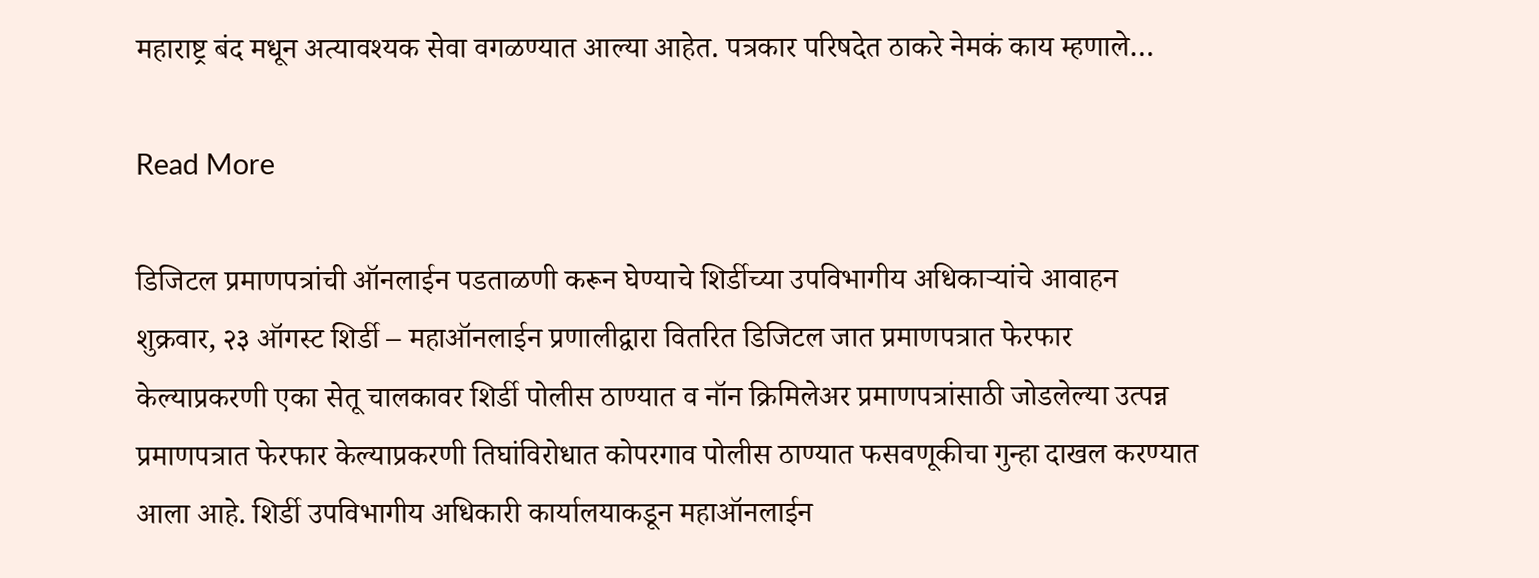महाराष्ट्र बंद मधून अत्यावश्यक सेवा वगळण्यात आल्या आहेत. पत्रकार परिषदेत ठाकरे नेमकं काय म्हणाले…

Read More

डिजिटल प्रमाणपत्रांची ऑनलाईन पडताळणी करून घेण्याचे शिर्डीच्या उपविभागीय अधिकाऱ्यांचे आवाहन शुक्रवार, २३ ऑगस्ट शिर्डी – महाऑनलाईन प्रणालीद्वारा वितरित डिजिटल जात प्रमाणपत्रात फेरफार केल्याप्रकरणी एका सेतू चालकावर शिर्डी पोलीस ठाण्यात व नॉन क्रिमिलेअर प्रमाणपत्रांसाठी जोडलेल्या उत्पन्न प्रमाणपत्रात फेरफार केल्याप्रकरणी तिघांविरोधात कोपरगाव पोलीस ठाण्यात फसवणूकीचा गुन्हा दाखल करण्यात आला आहे. शिर्डी उपविभागीय अधिकारी कार्यालयाकडून महाऑनलाईन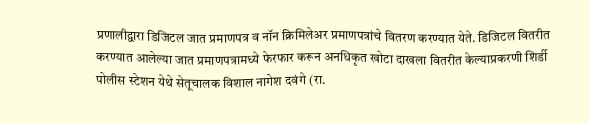प्रणालीद्वारा डिजिटल जात प्रमाणपत्र व नॉन क्रिमिलेअर प्रमाणपत्रांचे वितरण करण्यात येते. डिजिटल वितरीत करण्यात आलेल्या जात प्रमाणपत्रामध्ये फेरफार करून अनधिकृत खोटा दाखला वितरीत केल्याप्रकरणी शिर्डी पोलीस स्टेशन येथे सेतूचालक विशाल नागेश दवंगे (रा.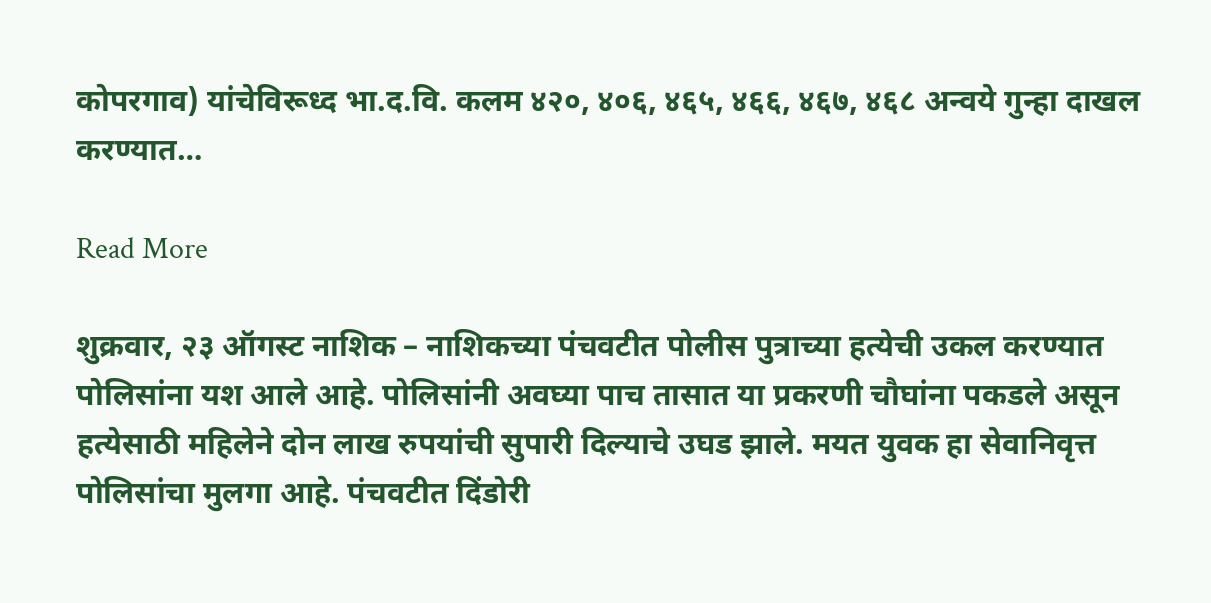कोपरगाव) यांचेविरूध्द भा.द.वि. कलम ४२०, ४०६, ४६५, ४६६, ४६७, ४६८ अन्वये गुन्हा दाखल करण्यात…

Read More

शुक्रवार, २३ ऑगस्ट नाशिक – नाशिकच्या पंचवटीत पोलीस पुत्राच्या हत्येची उकल करण्यात पोलिसांना यश आले आहे. पोलिसांनी अवघ्या पाच तासात या प्रकरणी चौघांना पकडले असून हत्येसाठी महिलेने दोन लाख रुपयांची सुपारी दिल्याचे उघड झाले. मयत युवक हा सेवानिवृत्त पोलिसांचा मुलगा आहे. पंचवटीत दिंडोरी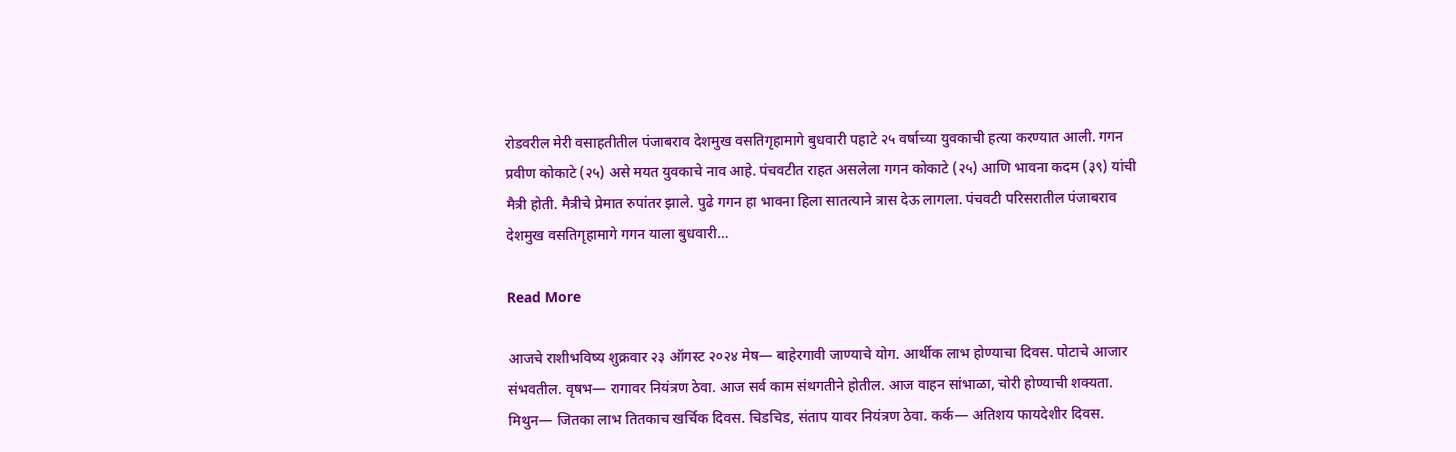रोडवरील मेरी वसाहतीतील पंजाबराव देशमुख वसतिगृहामागे बुधवारी पहाटे २५ वर्षाच्या युवकाची हत्या करण्यात आली. गगन प्रवीण कोकाटे (२५) असे मयत युवकाचे नाव आहे. पंचवटीत राहत असलेला गगन कोकाटे (२५) आणि भावना कदम (३९) यांची मैत्री होती. मैत्रीचे प्रेमात रुपांतर झाले. पुढे गगन हा भावना हिला सातत्याने त्रास देऊ लागला. पंचवटी परिसरातील पंजाबराव देशमुख वसतिगृहामागे गगन याला बुधवारी…

Read More

आजचे राशीभविष्य शुक्रवार २३ ऑगस्ट २०२४ मेष— बाहेरगावी जाण्याचे योग. आर्थीक लाभ होण्याचा दिवस. पोटाचे आजार संभवतील. वृषभ— रागावर नियंत्रण ठेवा. आज सर्व काम संथगतीने होतील. आज वाहन सांभाळा, चोरी होण्याची शक्यता. मिथुन— जितका लाभ तितकाच खर्चिक दिवस. चिडचिड, संताप यावर नियंत्रण ठेवा. कर्क— अतिशय फायदेशीर दिवस.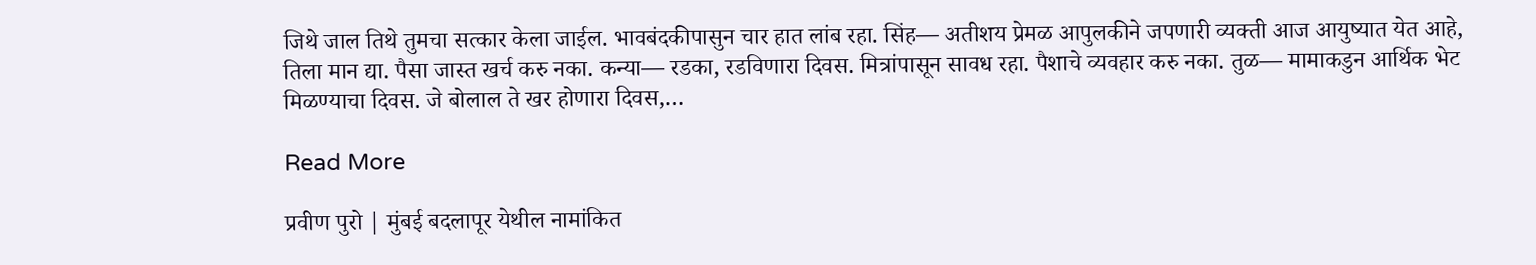जिथे जाल तिथे तुमचा सत्कार केला जाईल. भावबंदकीपासुन चार हात लांब रहा. सिंह— अतीशय प्रेमळ आपुलकीने जपणारी व्यक्ती आज आयुष्यात येत आहे, तिला मान द्या. पैसा जास्त खर्च करु नका. कन्या— रडका, रडविणारा दिवस. मित्रांपासून सावध रहा. पैशाचे व्यवहार करु नका. तुळ— मामाकडुन आर्थिक भेट मिळण्याचा दिवस. जे बोलाल ते खर होणारा दिवस,…

Read More

प्रवीण पुरो | मुंबई बदलापूर येथील नामांकित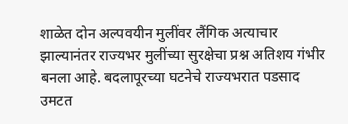शाळेत दोन अल्पवयीन मुलींवर लैंगिक अत्याचार झाल्यानंतर राज्यभर मुलींच्या सुरक्षेचा प्रश्न अतिशय गंभीर बनला आहे. बदलापूरच्या घटनेचे राज्यभरात पडसाद उमटत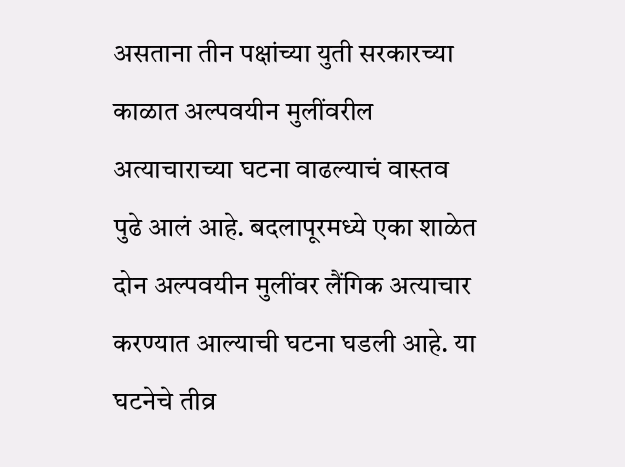असताना तीन पक्षांच्या युती सरकारच्या काळात अल्पवयीन मुलींवरील अत्याचाराच्या घटना वाढल्याचं वास्तव पुढे आलं आहे. बदलापूरमध्ये एका शाळेत दोन अल्पवयीन मुलींवर लैंगिक अत्याचार करण्यात आल्याची घटना घडली आहे. या घटनेचे तीव्र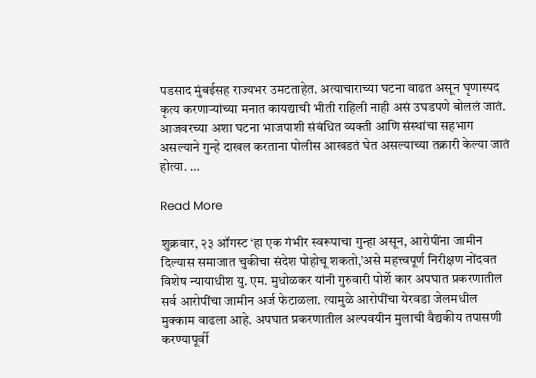पडसाद मुंबईसह राज्यभर उमटताहेत. अत्याचाराच्या घटना वाढत असून घृणास्पद कृत्य करणाऱ्यांच्या मनात कायद्याची भीती राहिली नाही असं उघडपणे बोललं जातं. आजवरच्या अशा घटना भाजपाशी संबंधित व्यक्ती आणि संस्थांचा सहभाग असल्याने गुन्हे दाखल करताना पोलीस आखडतं घेत असल्याच्या तक्रारी केल्या जातं होत्या. …

Read More

शुक्रवार, २३ ऑगस्ट ‘हा एक गंभीर स्वरूपाचा गुन्हा असून, आरोपींना जामीन दिल्यास समाजात चुकीचा संदेश पोहोचू शकतो,’असे महत्त्वपूर्ण निरीक्षण नोंदवत विशेष न्यायाधीश यु. एम. मुधोळकर यांनी गुरुवारी पोर्शे कार अपघात प्रकरणातील सर्व आरोपींचा जामीन अर्ज फेटाळला. त्यामुळे आरोपींचा येरवडा जेलमधील मुक्काम वाढला आहे. अपघात प्रकरणातील अल्पवयीन मुलाची वैद्यकीय तपासणी करण्यापूर्वी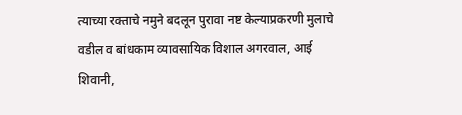त्याच्या रक्ताचे नमुने बदलून पुरावा नष्ट केल्याप्रकरणी मुलाचे वडील व बांधकाम व्यावसायिक विशाल अगरवाल, आई शिवानी,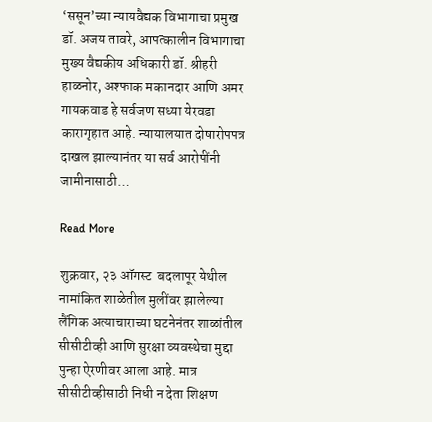‘ससून’च्या न्यायवैद्यक विभागाचा प्रमुख डॉ. अजय तावरे, आपत्कालीन विभागाचा मुख्य वैद्यकीय अधिकारी डॉ. श्रीहरी हाळनोर, अश्फाक मकानदार आणि अमर गायकवाड हे सर्वजण सध्या येरवडा कारागृहात आहे. न्यायालयात दोषारोपपत्र दाखल झाल्यानंतर या सर्व आरोपींनी जामीनासाठी…

Read More

शुक्रवार, २३ ऑगस्ट  बदलापूर येथील नामांकित शाळेतील मुलींवर झालेल्या लैंगिक अत्याचाराच्या घटनेनंतर शाळांतील सीसीटीव्ही आणि सुरक्षा व्यवस्थेचा मुद्दा पुन्हा ऐरणीवर आला आहे. मात्र सीसीटीव्हीसाठी निधी न देता शिक्षण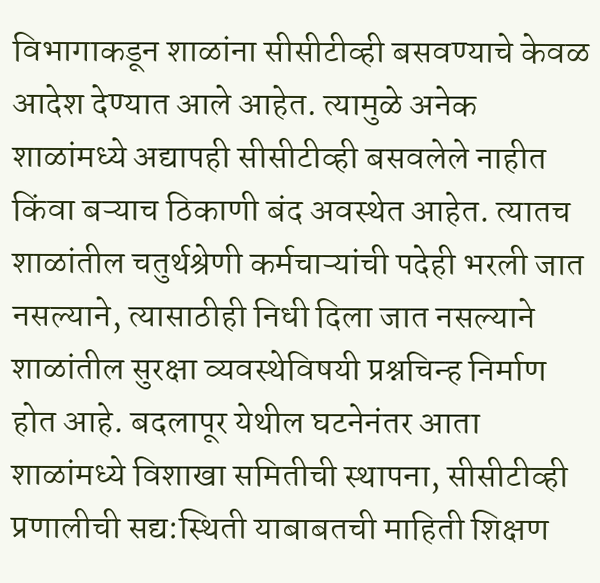विभागाकडून शाळांना सीसीटीव्ही बसवण्याचे केवळ आदेश देण्यात आले आहेत. त्यामुळे अनेक शाळांमध्ये अद्यापही सीसीटीव्ही बसवलेले नाहीत किंवा बऱ्याच ठिकाणी बंद अवस्थेत आहेत. त्यातच शाळांतील चतुर्थश्रेणी कर्मचाऱ्यांची पदेही भरली जात नसल्याने, त्यासाठीही निधी दिला जात नसल्याने शाळांतील सुरक्षा व्यवस्थेविषयी प्रश्नचिन्ह निर्माण होत आहे. बदलापूर येथील घटनेनंतर आता शाळांमध्ये विशाखा समितीची स्थापना, सीसीटीव्ही प्रणालीची सद्य:स्थिती याबाबतची माहिती शिक्षण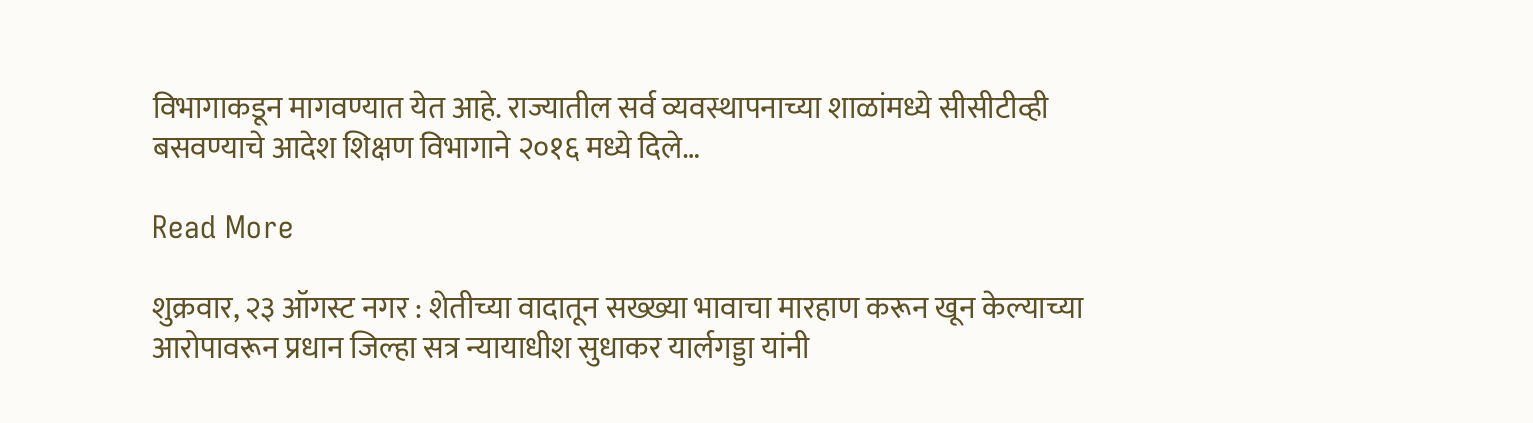विभागाकडून मागवण्यात येत आहे. राज्यातील सर्व व्यवस्थापनाच्या शाळांमध्ये सीसीटीव्ही बसवण्याचे आदेश शिक्षण विभागाने २०१६ मध्ये दिले…

Read More

शुक्रवार, २३ ऑगस्ट नगर : शेतीच्या वादातून सख्ख्या भावाचा मारहाण करून खून केल्याच्या आरोपावरून प्रधान जिल्हा सत्र न्यायाधीश सुधाकर यार्लगड्डा यांनी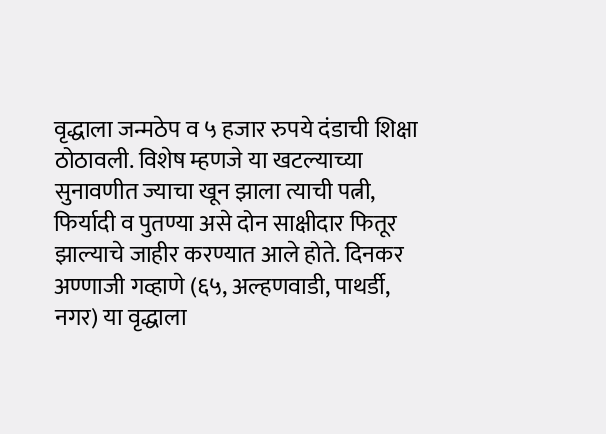वृद्धाला जन्मठेप व ५ हजार रुपये दंडाची शिक्षा ठोठावली. विशेष म्हणजे या खटल्याच्या सुनावणीत ज्याचा खून झाला त्याची पत्नी, फिर्यादी व पुतण्या असे दोन साक्षीदार फितूर झाल्याचे जाहीर करण्यात आले होते. दिनकर अण्णाजी गव्हाणे (६५, अल्हणवाडी, पाथर्डी, नगर) या वृद्धाला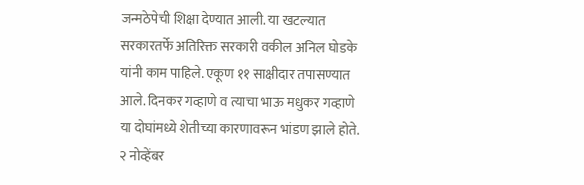जन्मठेपेची शिक्षा देण्यात आली. या खटल्यात सरकारतर्फे अतिरिक्त सरकारी वकील अनिल घोडके यांनी काम पाहिले. एकूण ११ साक्षीदार तपासण्यात आले. दिनकर गव्हाणे व त्याचा भाऊ मधुकर गव्हाणे या दोघांमध्ये शेतीच्या कारणावरून भांडण झाले होते. २ नोव्हेंबर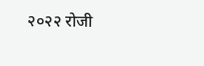२०२२ रोजी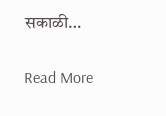सकाळी…

Read More